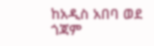ከአዲስ አበባ ወደ ጎጃም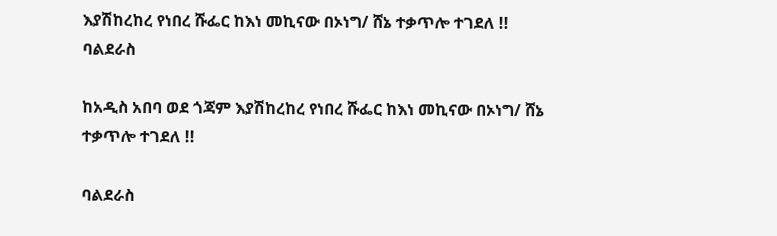እያሽከረከረ የነበረ ሹፌር ከእነ መኪናው በኦነግ/ ሸኔ ተቃጥሎ ተገደለ !! ባልደራስ

ከአዲስ አበባ ወደ ጎጃም እያሽከረከረ የነበረ ሹፌር ከእነ መኪናው በኦነግ/ ሸኔ ተቃጥሎ ተገደለ !!

ባልደራስ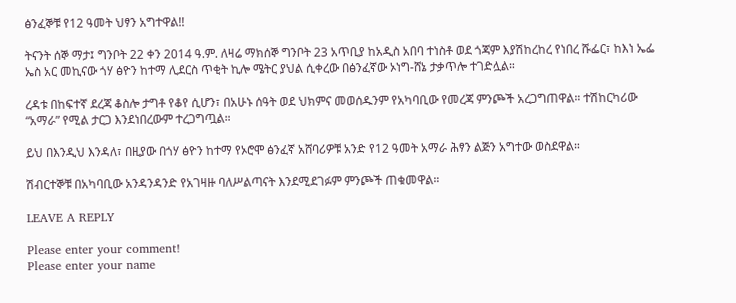ፅንፈኞቹ የ12 ዓመት ህፃን አግተዋል!!

ትናንት ሰኞ ማታ፤ ግንቦት 22 ቀን 2014 ዓ.ም. ለዛሬ ማክሰኞ ግንቦት 23 አጥቢያ ከአዲስ አበባ ተነስቶ ወደ ጎጃም እያሽከረከረ የነበረ ሹፌር፣ ከእነ ኤፌ ኤስ አር መኪናው ጎሃ ፅዮን ከተማ ሊደርስ ጥቂት ኪሎ ሜትር ያህል ሲቀረው በፅንፈኛው ኦነግ-ሸኔ ታቃጥሎ ተገድሏል።

ረዳቱ በከፍተኛ ደረጃ ቆስሎ ታግቶ የቆየ ሲሆን፣ በአሁኑ ሰዓት ወደ ህክምና መወሰዱንም የአካባቢው የመረጃ ምንጮች አረጋግጠዋል። ተሽከርካሪው “አማራ” የሚል ታርጋ እንደነበረውም ተረጋግጧል።

ይህ በእንዲህ እንዳለ፣ በዚያው በጎሃ ፅዮን ከተማ የኦሮሞ ፅንፈኛ አሸባሪዎቹ አንድ የ12 ዓመት አማራ ሕፃን ልጅን አግተው ወስደዋል።

ሽብርተኞቹ በአካባቢው አንዳንዳንድ የአገዛዙ ባለሥልጣናት እንደሚደገፉም ምንጮች ጠቁመዋል።

LEAVE A REPLY

Please enter your comment!
Please enter your name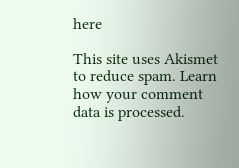here

This site uses Akismet to reduce spam. Learn how your comment data is processed.